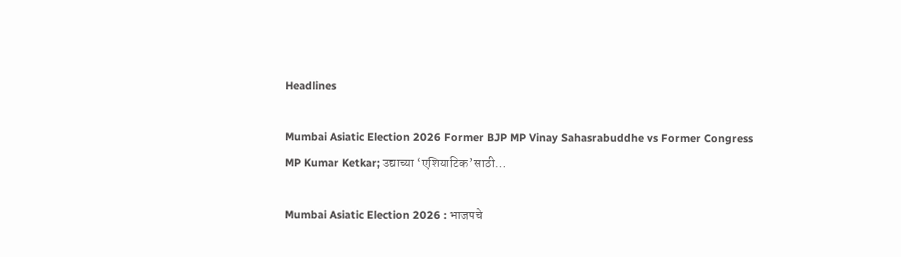Headlines

Mumbai Asiatic Election 2026 Former BJP MP Vinay Sahasrabuddhe vs Former Congress MP Kumar Ketkar; उद्याच्या ‘एशियाटिक’साठी…

Mumbai Asiatic Election 2026 : भाजपचे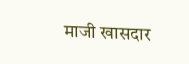माजी खासदार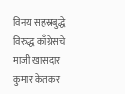विनय सहस्रबुद्धे विरुद्ध काँग्रेसचे माजी खासदार कुमार केतकर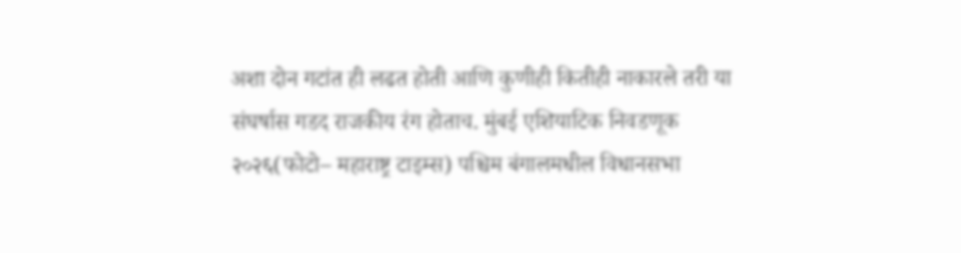अशा दोन गटांत ही लढत होती आणि कुणीही कितीही नाकारले तरी या संघर्षास गडद राजकीय रंग होताच. मुंबई एशियाटिक निवडणूक २०२६(फोटो– महाराष्ट्र टाइम्स) पश्चिम बंगालमधील विधानसभा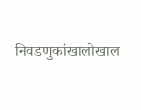निवडणुकांखालोखाल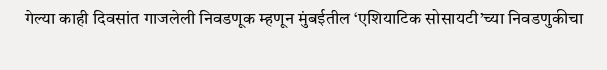गेल्या काही दिवसांत गाजलेली निवडणूक म्हणून मुंबईतील ‘एशियाटिक सोसायटी’च्या निवडणुकीचा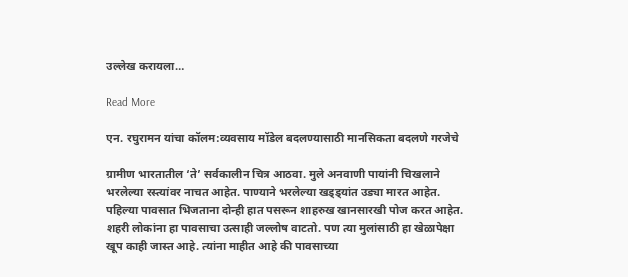उल्लेख करायला…

Read More

एन. रघुरामन यांचा कॉलम:व्यवसाय मॉडेल बदलण्यासाठी मानसिकता बदलणे गरजेचे

ग्रामीण भारतातील ‘ते’ सर्वकालीन चित्र आठवा. मुले अनवाणी पायांनी चिखलाने भरलेल्या रस्त्यांवर नाचत आहेत. पाण्याने भरलेल्या खड्ड्यांत उड्या मारत आहेत. पहिल्या पावसात भिजताना दोन्ही हात पसरून शाहरुख खानसारखी पोज करत आहेत. शहरी लोकांना हा पावसाचा उत्साही जल्लोष वाटतो. पण त्या मुलांसाठी हा खेळापेक्षा खूप काही जास्त आहे. त्यांना माहीत आहे की पावसाच्या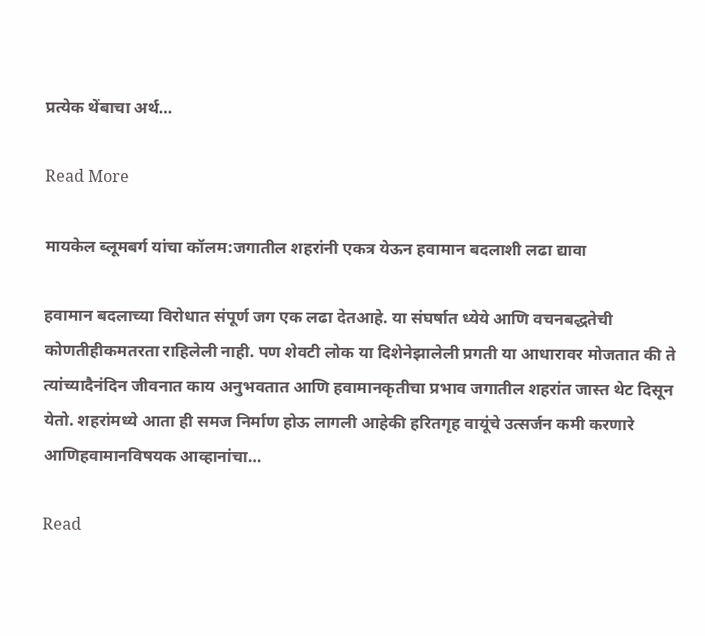प्रत्येक थेंबाचा अर्थ…

Read More

मायकेल ब्लूमबर्ग यांचा कॉलम:जगातील शहरांनी एकत्र येऊन हवामान बदलाशी लढा द्यावा

हवामान बदलाच्या विरोधात संपूर्ण जग एक लढा देतआहे. या संघर्षात ध्येये आणि वचनबद्धतेची कोणतीहीकमतरता राहिलेली नाही. पण शेवटी लोक या दिशेनेझालेली प्रगती या आधारावर मोजतात की ते त्यांच्यादैनंदिन जीवनात काय अनुभवतात आणि हवामानकृतीचा प्रभाव जगातील शहरांत जास्त थेट दिसून येतो. शहरांमध्ये आता ही समज निर्माण होऊ लागली आहेकी हरितगृह वायूंचे उत्सर्जन कमी करणारे आणिहवामानविषयक आव्हानांचा…

Read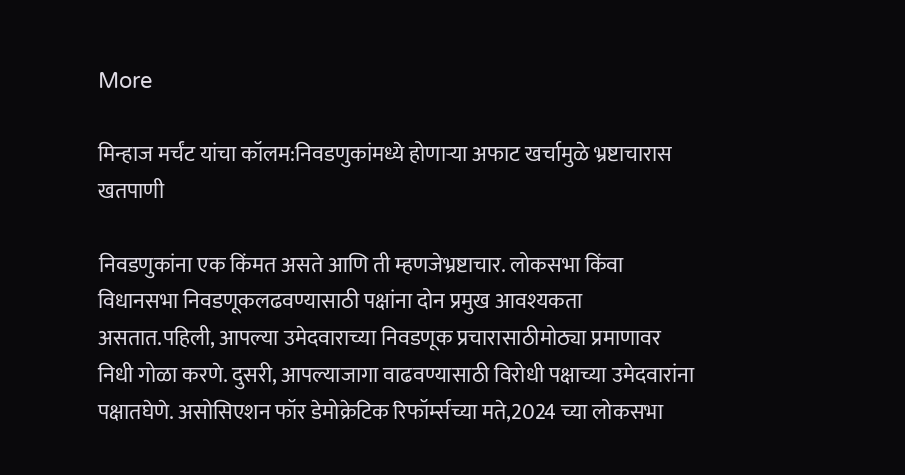More

मिन्हाज मर्चंट यांचा कॉलम:निवडणुकांमध्ये होणाऱ्या अफाट खर्चामुळे भ्रष्टाचारास खतपाणी

निवडणुकांना एक किंमत असते आणि ती म्हणजेभ्रष्टाचार. लोकसभा किंवा विधानसभा निवडणूकलढवण्यासाठी पक्षांना दोन प्रमुख आवश्यकता असतात.पहिली, आपल्या उमेदवाराच्या निवडणूक प्रचारासाठीमोठ्या प्रमाणावर निधी गोळा करणे. दुसरी, आपल्याजागा वाढवण्यासाठी विरोधी पक्षाच्या उमेदवारांना पक्षातघेणे. असोसिएशन फॉर डेमोक्रेटिक रिफॉर्म्सच्या मते,2024 च्या लोकसभा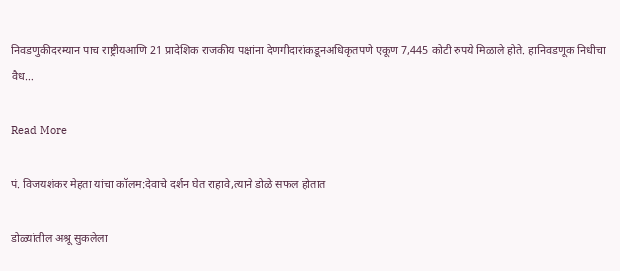निवडणुकीदरम्यान पाच राष्ट्रीयआणि 21 प्रादेशिक राजकीय पक्षांना देणगीदारांकडूनअधिकृतपणे एकूण 7,445 कोटी रुपये मिळाले होते. हानिवडणूक निधीचा वैध…

Read More

पं. विजयशंकर मेहता यांचा कॉलम:देवाचे दर्शन घेत राहावे,त्याने डोळे सफल होतात

डोळ्यांतील अश्रू सुकलेला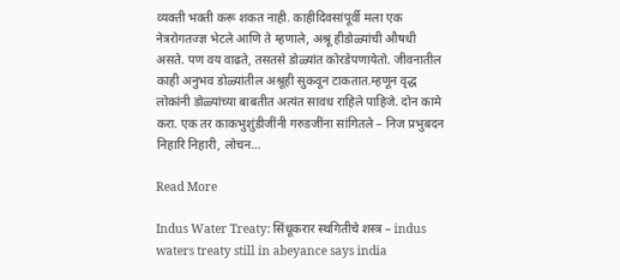व्यक्ती भक्ती करू शकत नाही. काहीदिवसांपूर्वी मला एक नेत्ररोगतज्ज्ञ भेटले आणि ते म्हणाले, अश्रू हीडोळ्यांची औषधी असते. पण वय वाढते, तसतसे डोळ्यांत कोरडेपणायेतो. जीवनातील काही अनुभव डोळ्यांतील अश्रूही सुकवून टाकतात.म्हणून वृद्ध लोकांनी डोळ्यांच्या बाबतीत अत्यंत सावध राहिले पाहिजे. दोन कामे करा. एक तर काकभुशुंडीजींनी गरुडजींना सांगितले – निज प्रभुबदन निहारि निहारी, लोचन…

Read More

Indus Water Treaty: सिंधूकरार स्थगितीचे शस्त्र – indus waters treaty still in abeyance says india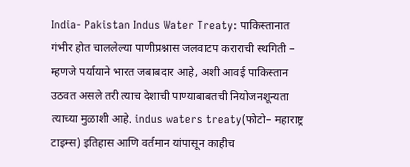India- Pakistan Indus Water Treaty: पाकिस्तानात गंभीर होत चाललेल्या पाणीप्रश्नास जलवाटप कराराची स्थगिती – म्हणजे पर्यायाने भारत जबाबदार आहे, अशी आवई पाकिस्तान उठवत असले तरी त्याच देशाची पाण्याबाबतची नियोजनशून्यता त्याच्या मुळाशी आहे. indus waters treaty(फोटो– महाराष्ट्र टाइम्स) इतिहास आणि वर्तमान यांपासून काहीच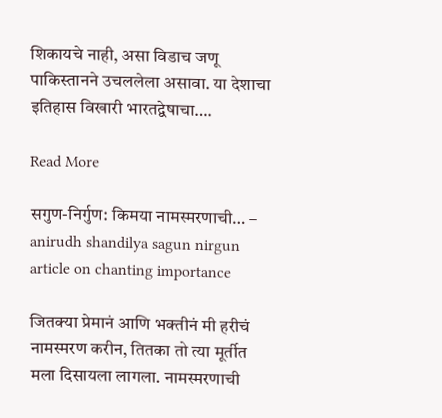शिकायचे नाही, असा विडाच जणू पाकिस्तानने उचललेला असावा. या देशाचा इतिहास विखारी भारतद्वेषाचा….

Read More

सगुण-निर्गुण: किमया नामस्मरणाची… – anirudh shandilya sagun nirgun article on chanting importance

जितक्या प्रेमानं आणि भक्तीनं मी हरीचं नामस्मरण करीन, तितका तो त्या मूर्तीत मला दिसायला लागला. नामस्मरणाची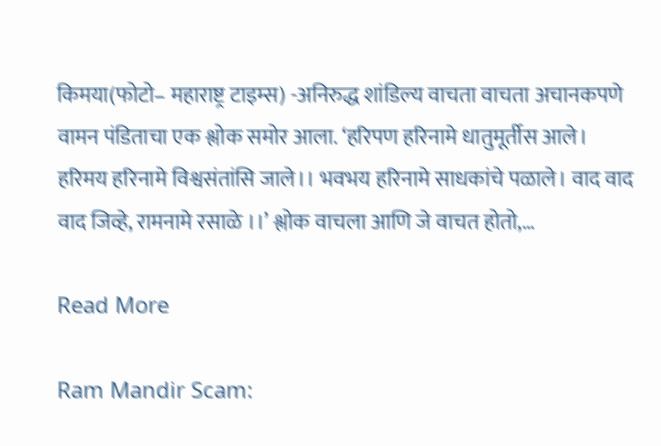किमया(फोटो– महाराष्ट्र टाइम्स) -अनिरुद्ध शांडिल्य वाचता वाचता अचानकपणे वामन पंडिताचा एक श्लोक समोर आला. ‘हरिपण हरिनामे धातुमूर्तीस आले। हरिमय हरिनामे विश्वसंतांसि जाले।। भवभय हरिनामे साधकांचे पळाले। वाद वाद वाद जिव्हे, रामनामे रसाळे ।।’ श्लोक वाचला आणि जे वाचत होतो,…

Read More

Ram Mandir Scam: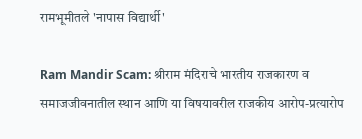रामभूमीतले 'नापास विद्यार्थी'

Ram Mandir Scam: श्रीराम मंदिराचे भारतीय राजकारण व समाजजीवनातील स्थान आणि या विषयावरील राजकीय आरोप-प्रत्यारोप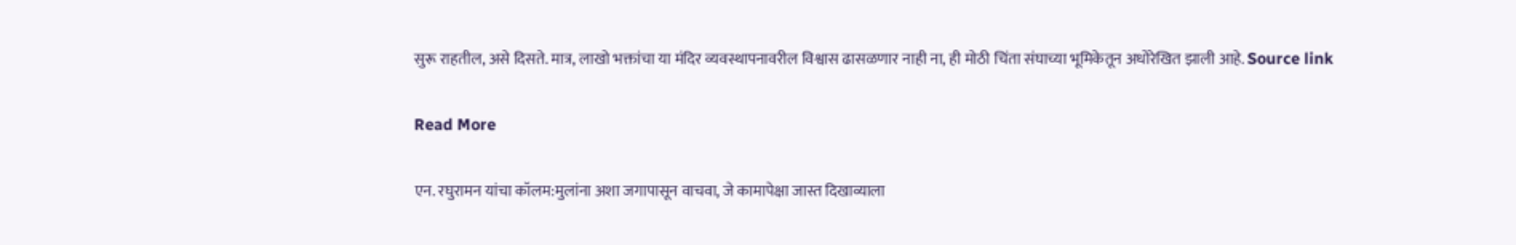सुरू राहतील, असे दिसते. मात्र, लाखो भक्तांचा या मंदिर व्यवस्थापनावरील विश्वास ढासळणार नाही ना, ही मोठी चिंता संघाच्या भूमिकेतून अधोरेखित झाली आहे. Source link

Read More

एन. रघुरामन यांचा कॉलम:मुलांना अशा जगापासून वाचवा, जे कामापेक्षा जास्त दिखाव्याला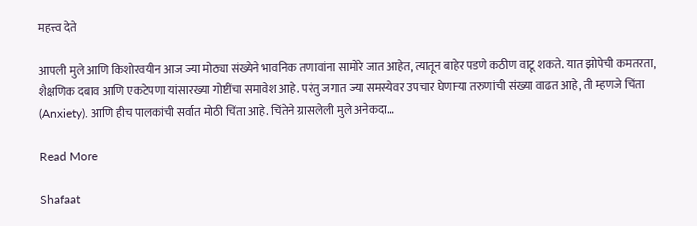महत्त्व देते

आपली मुले आणि किशोरवयीन आज ज्या मोठ्या संख्येने भावनिक तणावांना सामोरे जात आहेत, त्यातून बाहेर पडणे कठीण वाटू शकते. यात झोपेची कमतरता, शैक्षणिक दबाव आणि एकटेपणा यांसारख्या गोष्टींचा समावेश आहे. परंतु जगात ज्या समस्येवर उपचार घेणाऱ्या तरुणांची संख्या वाढत आहे, ती म्हणजे चिंता (Anxiety). आणि हीच पालकांची सर्वात मोठी चिंता आहे. चिंतेने ग्रासलेली मुले अनेकदा…

Read More

Shafaat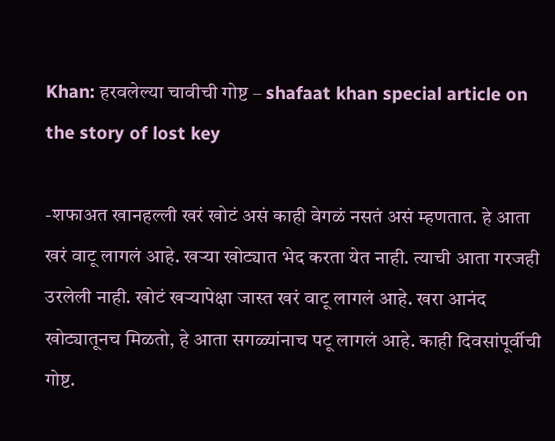Khan: हरवलेल्या चावीची गोष्ट – shafaat khan special article on the story of lost key

-शफाअत खानहल्ली खरं खोटं असं काही वेगळं नसतं असं म्हणतात. हे आता खरं वाटू लागलं आहे. खऱ्या खोट्यात भेद करता येत नाही. त्याची आता गरजही उरलेली नाही. खोटं खऱ्यापेक्षा जास्त खरं वाटू लागलं आहे. खरा आनंद खोट्यातूनच मिळतो, हे आता सगळ्यांनाच पटू लागलं आहे. काही दिवसांपूर्वीची गोष्ट.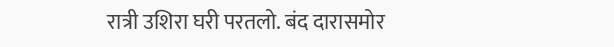रात्री उशिरा घरी परतलो. बंद दारासमोर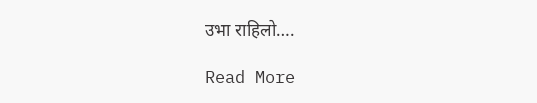उभा राहिलो….

Read More